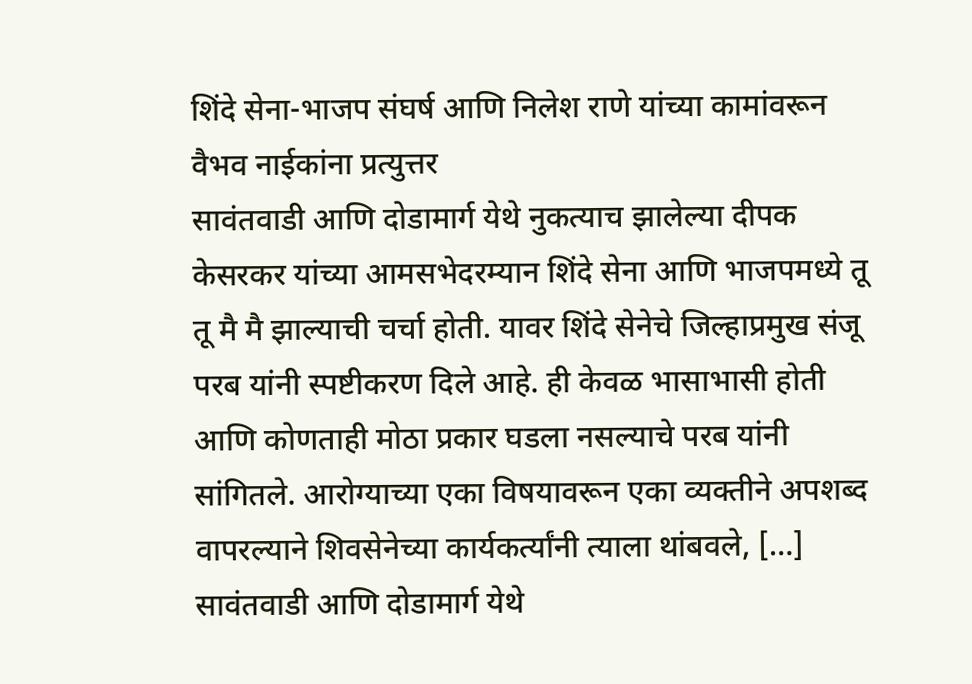शिंदे सेना-भाजप संघर्ष आणि निलेश राणे यांच्या कामांवरून वैभव नाईकांना प्रत्युत्तर
सावंतवाडी आणि दोडामार्ग येथे नुकत्याच झालेल्या दीपक केसरकर यांच्या आमसभेदरम्यान शिंदे सेना आणि भाजपमध्ये तू तू मै मै झाल्याची चर्चा होती. यावर शिंदे सेनेचे जिल्हाप्रमुख संजू परब यांनी स्पष्टीकरण दिले आहे. ही केवळ भासाभासी होती आणि कोणताही मोठा प्रकार घडला नसल्याचे परब यांनी सांगितले. आरोग्याच्या एका विषयावरून एका व्यक्तीने अपशब्द वापरल्याने शिवसेनेच्या कार्यकर्त्यांनी त्याला थांबवले, […]
सावंतवाडी आणि दोडामार्ग येथे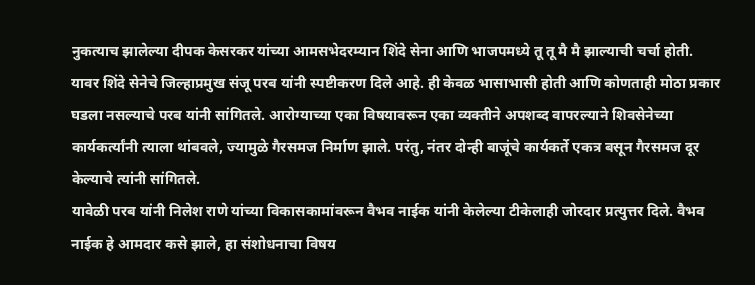नुकत्याच झालेल्या दीपक केसरकर यांच्या आमसभेदरम्यान शिंदे सेना आणि भाजपमध्ये तू तू मै मै झाल्याची चर्चा होती. यावर शिंदे सेनेचे जिल्हाप्रमुख संजू परब यांनी स्पष्टीकरण दिले आहे. ही केवळ भासाभासी होती आणि कोणताही मोठा प्रकार घडला नसल्याचे परब यांनी सांगितले. आरोग्याच्या एका विषयावरून एका व्यक्तीने अपशब्द वापरल्याने शिवसेनेच्या कार्यकर्त्यांनी त्याला थांबवले, ज्यामुळे गैरसमज निर्माण झाले. परंतु, नंतर दोन्ही बाजूंचे कार्यकर्ते एकत्र बसून गैरसमज दूर केल्याचे त्यांनी सांगितले.
यावेळी परब यांनी निलेश राणे यांच्या विकासकामांवरून वैभव नाईक यांनी केलेल्या टीकेलाही जोरदार प्रत्युत्तर दिले. वैभव नाईक हे आमदार कसे झाले, हा संशोधनाचा विषय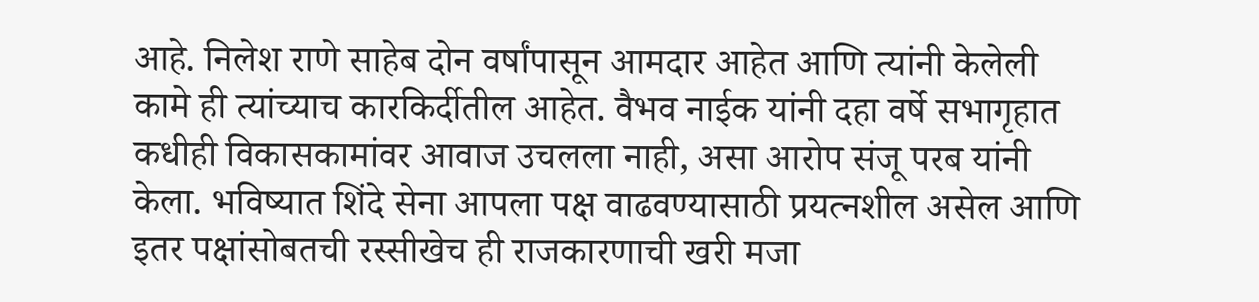आहे. निलेश राणे साहेब दोन वर्षांपासून आमदार आहेत आणि त्यांनी केलेली कामे ही त्यांच्याच कारकिर्दीतील आहेत. वैभव नाईक यांनी दहा वर्षे सभागृहात कधीही विकासकामांवर आवाज उचलला नाही, असा आरोप संजू परब यांनी केला. भविष्यात शिंदे सेना आपला पक्ष वाढवण्यासाठी प्रयत्नशील असेल आणि इतर पक्षांसोबतची रस्सीखेच ही राजकारणाची खरी मजा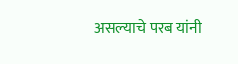असल्याचे परब यांनी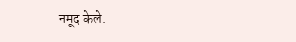नमूद केले.